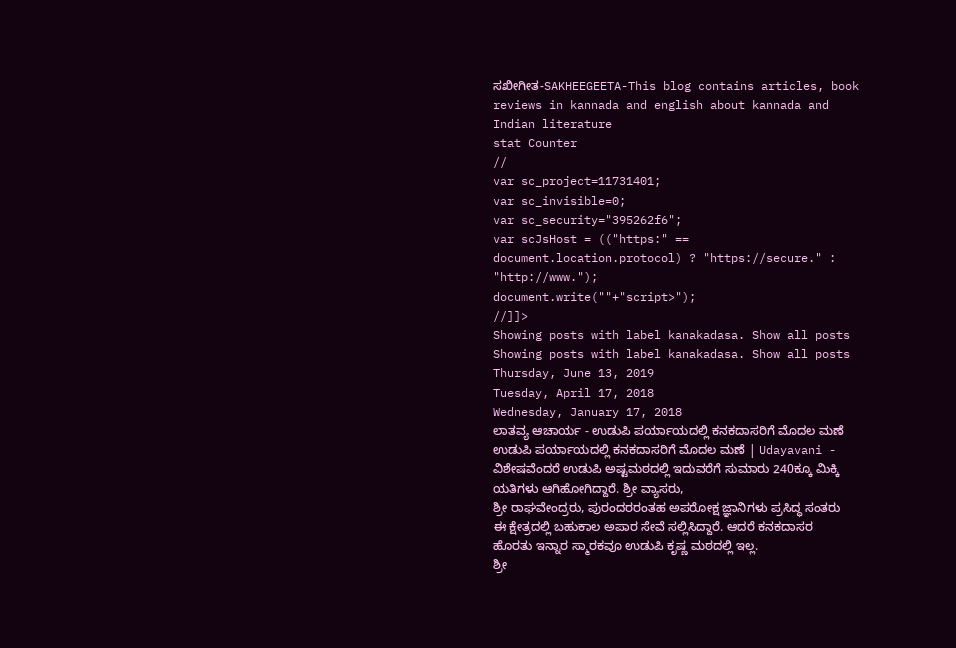ಸಖೀಗೀತ-SAKHEEGEETA-This blog contains articles, book reviews in kannada and english about kannada and Indian literature
stat Counter
//
var sc_project=11731401;
var sc_invisible=0;
var sc_security="395262f6";
var scJsHost = (("https:" == document.location.protocol) ? "https://secure." : "http://www.");
document.write(""+"script>");
//]]>
Showing posts with label kanakadasa. Show all posts
Showing posts with label kanakadasa. Show all posts
Thursday, June 13, 2019
Tuesday, April 17, 2018
Wednesday, January 17, 2018
ಲಾತವ್ಯ ಆಚಾರ್ಯ - ಉಡುಪಿ ಪರ್ಯಾಯದಲ್ಲಿ ಕನಕದಾಸರಿಗೆ ಮೊದಲ ಮಣೆ
ಉಡುಪಿ ಪರ್ಯಾಯದಲ್ಲಿ ಕನಕದಾಸರಿಗೆ ಮೊದಲ ಮಣೆ | Udayavani -
ವಿಶೇಷವೆಂದರೆ ಉಡುಪಿ ಅಷ್ಟಮಠದಲ್ಲಿ ಇದುವರೆಗೆ ಸುಮಾರು 240ಕ್ಕೂ ಮಿಕ್ಕಿ ಯತಿಗಳು ಆಗಿಹೋಗಿದ್ದಾರೆ. ಶ್ರೀ ವ್ಯಾಸರು,
ಶ್ರೀ ರಾಘವೇಂದ್ರರು, ಪುರಂದರರಂತಹ ಅಪರೋಕ್ಷ ಜ್ಞಾನಿಗಳು ಪ್ರಸಿದ್ಧ ಸಂತರು ಈ ಕ್ಷೇತ್ರದಲ್ಲಿ ಬಹುಕಾಲ ಅಪಾರ ಸೇವೆ ಸಲ್ಲಿಸಿದ್ದಾರೆ. ಆದರೆ ಕನಕದಾಸರ ಹೊರತು ಇನ್ನಾರ ಸ್ಮಾರಕವೂ ಉಡುಪಿ ಕೃಷ್ಣ ಮಠದಲ್ಲಿ ಇಲ್ಲ.
ಶ್ರೀ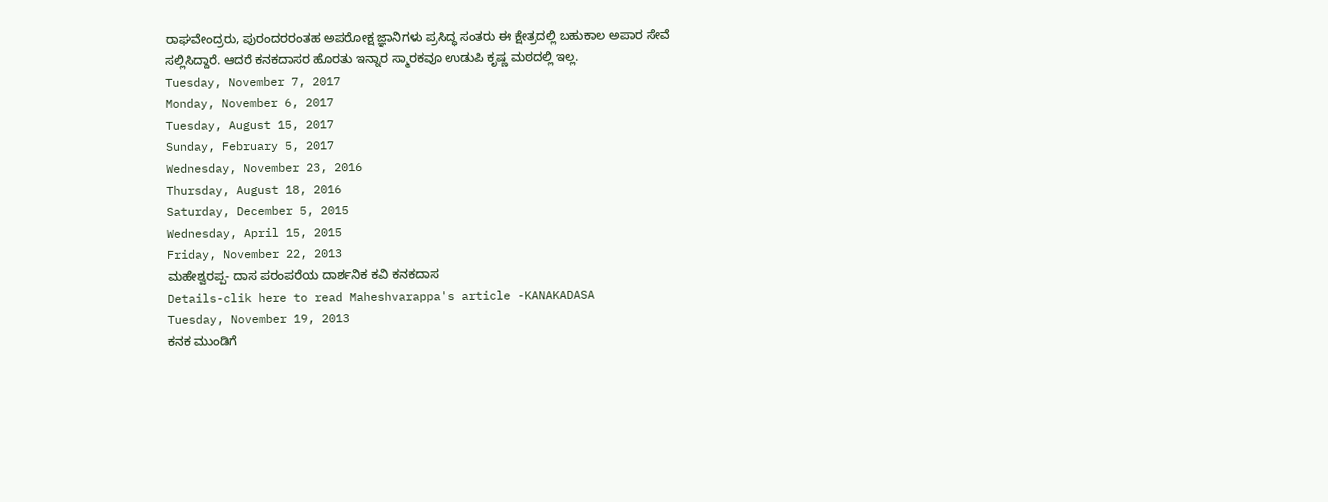ರಾಘವೇಂದ್ರರು, ಪುರಂದರರಂತಹ ಅಪರೋಕ್ಷ ಜ್ಞಾನಿಗಳು ಪ್ರಸಿದ್ಧ ಸಂತರು ಈ ಕ್ಷೇತ್ರದಲ್ಲಿ ಬಹುಕಾಲ ಅಪಾರ ಸೇವೆ ಸಲ್ಲಿಸಿದ್ದಾರೆ. ಆದರೆ ಕನಕದಾಸರ ಹೊರತು ಇನ್ನಾರ ಸ್ಮಾರಕವೂ ಉಡುಪಿ ಕೃಷ್ಣ ಮಠದಲ್ಲಿ ಇಲ್ಲ.
Tuesday, November 7, 2017
Monday, November 6, 2017
Tuesday, August 15, 2017
Sunday, February 5, 2017
Wednesday, November 23, 2016
Thursday, August 18, 2016
Saturday, December 5, 2015
Wednesday, April 15, 2015
Friday, November 22, 2013
ಮಹೇಶ್ವರಪ್ಪ- ದಾಸ ಪರಂಪರೆಯ ದಾರ್ಶನಿಕ ಕವಿ ಕನಕದಾಸ
Details-clik here to read Maheshvarappa's article -KANAKADASA
Tuesday, November 19, 2013
ಕನಕ ಮುಂಡಿಗೆ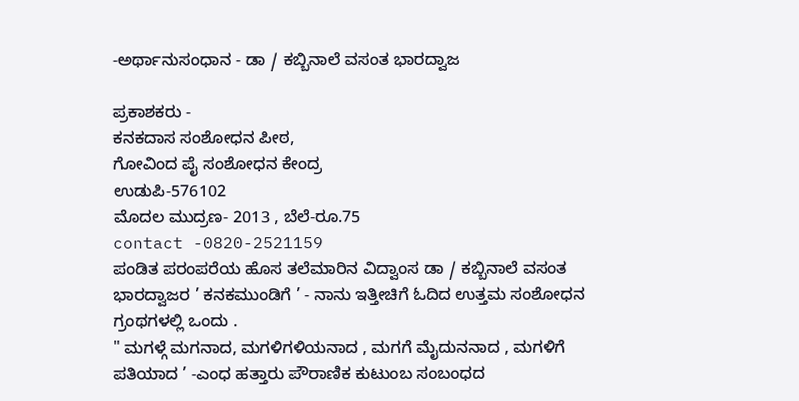-ಅರ್ಥಾನುಸಂಧಾನ - ಡಾ / ಕಬ್ಬಿನಾಲೆ ವಸಂತ ಭಾರದ್ವಾಜ

ಪ್ರಕಾಶಕರು -
ಕನಕದಾಸ ಸಂಶೋಧನ ಪೀಠ,
ಗೋವಿಂದ ಪೈ ಸಂಶೋಧನ ಕೇಂದ್ರ
ಉಡುಪಿ-576102
ಮೊದಲ ಮುದ್ರಣ- 2013 , ಬೆಲೆ-ರೂ.75
contact -0820-2521159
ಪಂಡಿತ ಪರಂಪರೆಯ ಹೊಸ ತಲೆಮಾರಿನ ವಿದ್ವಾಂಸ ಡಾ / ಕಬ್ಬಿನಾಲೆ ವಸಂತ ಭಾರದ್ವಾಜರ ’ ಕನಕಮುಂಡಿಗೆ ’ - ನಾನು ಇತ್ತೀಚಿಗೆ ಓದಿದ ಉತ್ತಮ ಸಂಶೋಧನ ಗ್ರಂಥಗಳಲ್ಲಿ ಒಂದು .
" ಮಗಳ್ಗೆ ಮಗನಾದ, ಮಗಳಿಗಳಿಯನಾದ , ಮಗಗೆ ಮೈದುನನಾದ , ಮಗಳಿಗೆ ಪತಿಯಾದ ’ -ಎಂಧ ಹತ್ತಾರು ಪೌರಾಣಿಕ ಕುಟುಂಬ ಸಂಬಂಧದ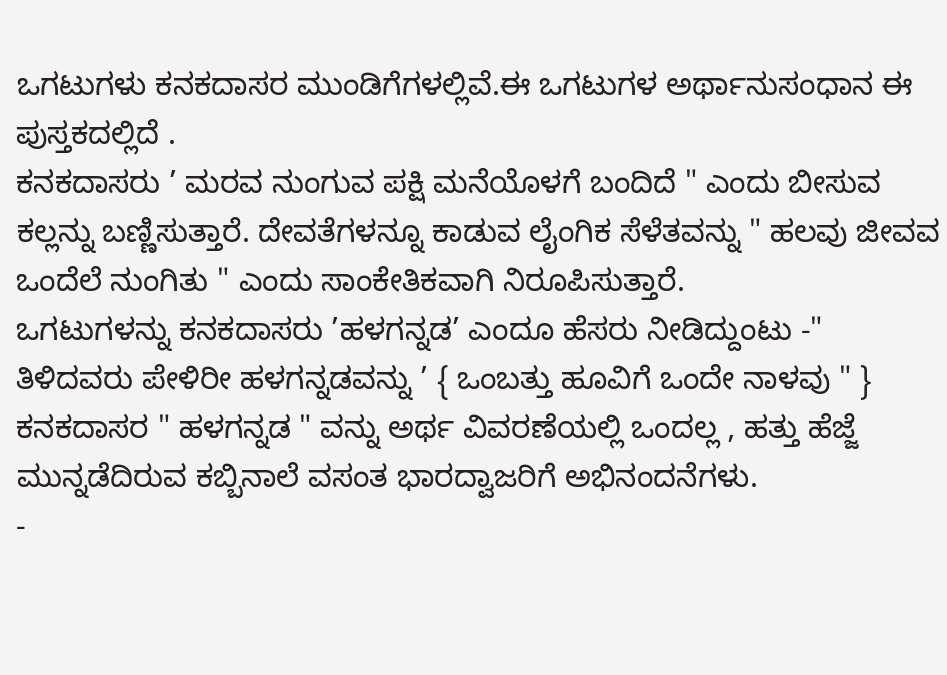ಒಗಟುಗಳು ಕನಕದಾಸರ ಮುಂಡಿಗೆಗಳಲ್ಲಿವೆ.ಈ ಒಗಟುಗಳ ಅರ್ಥಾನುಸಂಧಾನ ಈ ಪುಸ್ತಕದಲ್ಲಿದೆ .
ಕನಕದಾಸರು ’ ಮರವ ನುಂಗುವ ಪಕ್ಷಿ ಮನೆಯೊಳಗೆ ಬಂದಿದೆ " ಎಂದು ಬೀಸುವ ಕಲ್ಲನ್ನು ಬಣ್ಣಿಸುತ್ತಾರೆ. ದೇವತೆಗಳನ್ನೂ ಕಾಡುವ ಲೈಂಗಿಕ ಸೆಳೆತವನ್ನು " ಹಲವು ಜೀವವ ಒಂದೆಲೆ ನುಂಗಿತು " ಎಂದು ಸಾಂಕೇತಿಕವಾಗಿ ನಿರೂಪಿಸುತ್ತಾರೆ.
ಒಗಟುಗಳನ್ನು ಕನಕದಾಸರು ’ಹಳಗನ್ನಡ’ ಎಂದೂ ಹೆಸರು ನೀಡಿದ್ದುಂಟು -" ತಿಳಿದವರು ಪೇಳಿರೀ ಹಳಗನ್ನಡವನ್ನು ’ { ಒಂಬತ್ತು ಹೂವಿಗೆ ಒಂದೇ ನಾಳವು " } ಕನಕದಾಸರ " ಹಳಗನ್ನಡ " ವನ್ನು ಅರ್ಥ ವಿವರಣೆಯಲ್ಲಿ ಒಂದಲ್ಲ , ಹತ್ತು ಹೆಜ್ಜೆ ಮುನ್ನಡೆದಿರುವ ಕಬ್ಬಿನಾಲೆ ವಸಂತ ಭಾರದ್ವಾಜರಿಗೆ ಅಭಿನಂದನೆಗಳು.
-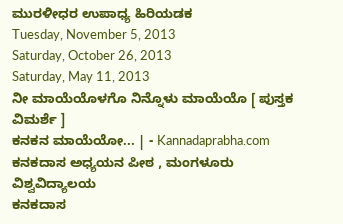ಮುರಳೀಧರ ಉಪಾಧ್ಯ ಹಿರಿಯಡಕ
Tuesday, November 5, 2013
Saturday, October 26, 2013
Saturday, May 11, 2013
ನೀ ಮಾಯೆಯೊಳಗೊ ನಿನ್ನೊಳು ಮಾಯೆಯೊ [ ಪುಸ್ತಕ ವಿಮರ್ಶೆ ]
ಕನಕನ ಮಾಯೆಯೋ... | - Kannadaprabha.com
ಕನಕದಾಸ ಅಧ್ಯಯನ ಪೀಠ , ಮಂಗಳೂರು ವಿಶ್ವವಿದ್ಯಾಲಯ
ಕನಕದಾಸ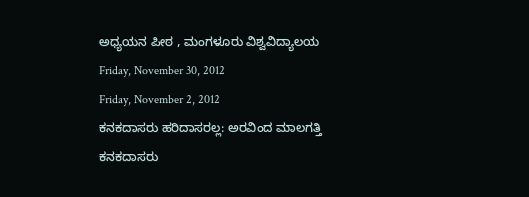ಅಧ್ಯಯನ ಪೀಠ , ಮಂಗಳೂರು ವಿಶ್ವವಿದ್ಯಾಲಯ
Friday, November 30, 2012
Friday, November 2, 2012
ಕನಕದಾಸರು ಹರಿದಾಸರಲ್ಲ: ಅರವಿಂದ ಮಾಲಗತ್ತಿ
ಕನಕದಾಸರು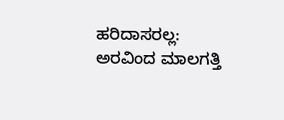ಹರಿದಾಸರಲ್ಲ: ಅರವಿಂದ ಮಾಲಗತ್ತಿ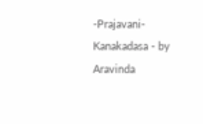-Prajavani-Kanakadasa - by Aravinda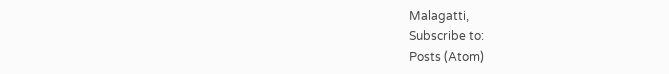Malagatti,
Subscribe to:
Posts (Atom)